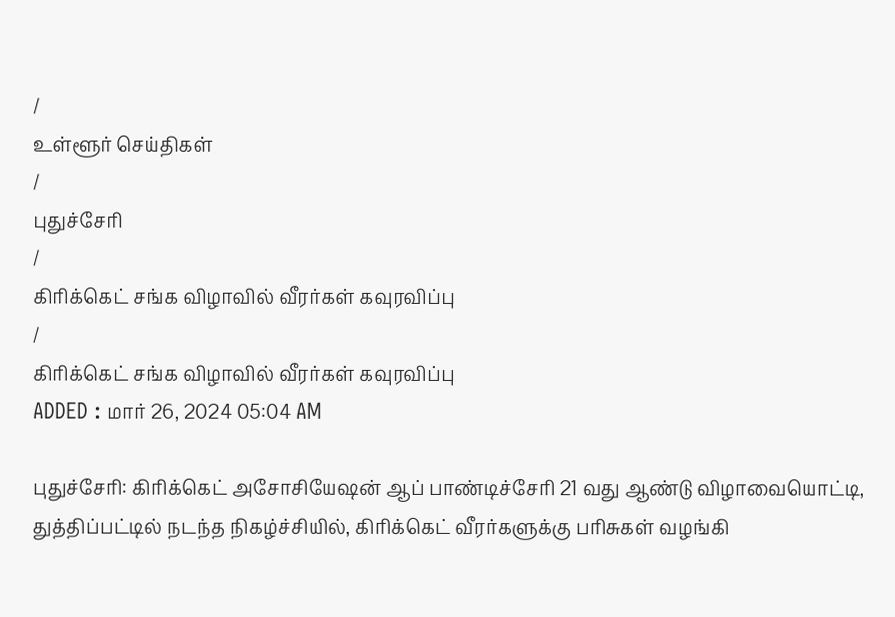/
உள்ளூர் செய்திகள்
/
புதுச்சேரி
/
கிரிக்கெட் சங்க விழாவில் வீரர்கள் கவுரவிப்பு
/
கிரிக்கெட் சங்க விழாவில் வீரர்கள் கவுரவிப்பு
ADDED : மார் 26, 2024 05:04 AM

புதுச்சேரி: கிரிக்கெட் அசோசியேஷன் ஆப் பாண்டிச்சேரி 21 வது ஆண்டு விழாவையொட்டி, துத்திப்பட்டில் நடந்த நிகழ்ச்சியில், கிரிக்கெட் வீரர்களுக்கு பரிசுகள் வழங்கி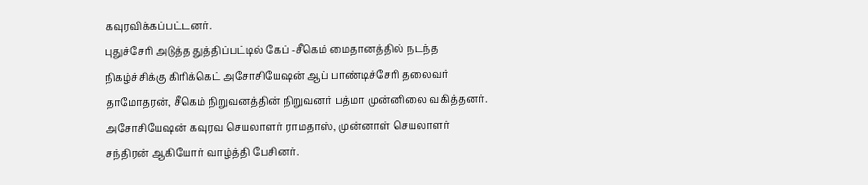கவுரவிக்கப்பட்டனர்.
புதுச்சேரி அடுத்த துத்திப்பட்டில் கேப் -சீகெம் மைதானத்தில் நடந்த நிகழ்ச்சிக்கு கிரிக்கெட் அசோசியேஷன் ஆப் பாண்டிச்சேரி தலைவர் தாமோதரன், சீகெம் நிறுவனத்தின் நிறுவனர் பத்மா முன்னிலை வகித்தனர்.
அசோசியேஷன் கவுரவ செயலாளர் ராமதாஸ், முன்னாள் செயலாளர் சந்திரன் ஆகியோர் வாழ்த்தி பேசினர்.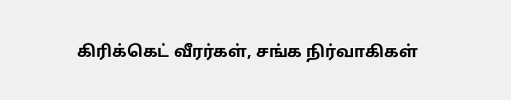கிரிக்கெட் வீரர்கள், சங்க நிர்வாகிகள்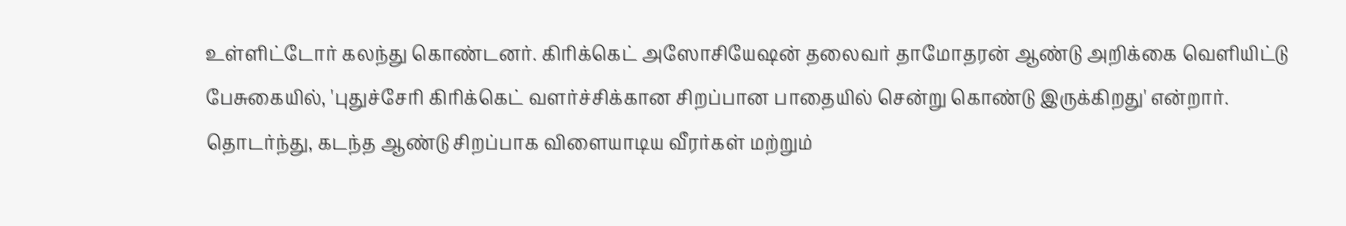உள்ளிட்டோர் கலந்து கொண்டனர். கிரிக்கெட் அஸோசியேஷன் தலைவர் தாமோதரன் ஆண்டு அறிக்கை வெளியிட்டு பேசுகையில், 'புதுச்சேரி கிரிக்கெட் வளர்ச்சிக்கான சிறப்பான பாதையில் சென்று கொண்டு இருக்கிறது' என்றார்.
தொடர்ந்து, கடந்த ஆண்டு சிறப்பாக விளையாடிய வீரர்கள் மற்றும்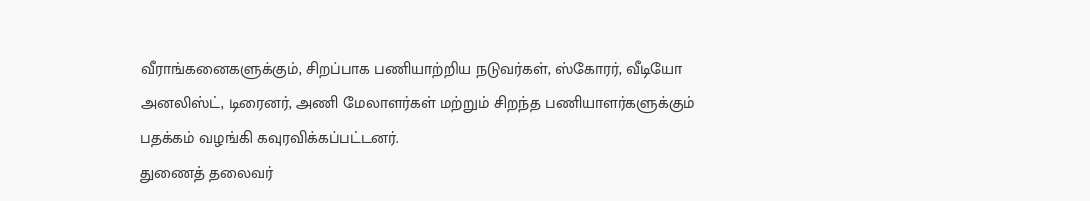வீராங்கனைகளுக்கும், சிறப்பாக பணியாற்றிய நடுவர்கள், ஸ்கோரர், வீடியோ அனலிஸ்ட், டிரைனர், அணி மேலாளர்கள் மற்றும் சிறந்த பணியாளர்களுக்கும் பதக்கம் வழங்கி கவுரவிக்கப்பட்டனர்.
துணைத் தலைவர்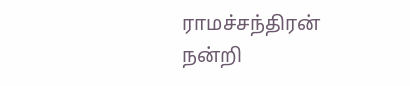ராமச்சந்திரன் நன்றி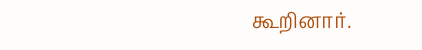கூறினார்.